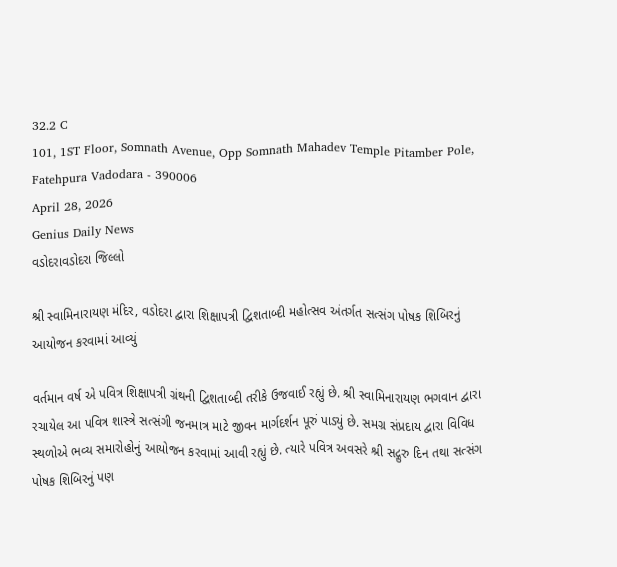32.2 C
101, 1ST Floor, Somnath Avenue, Opp Somnath Mahadev Temple Pitamber Pole, Fatehpura Vadodara - 390006
April 28, 2026
Genius Daily News
વડોદરાવડોદરા જિલ્લો

શ્રી સ્વામિનારાયણ મંદિર, વડોદરા દ્વારા શિક્ષાપત્રી દ્વિશતાબ્દી મહોત્સવ અંતર્ગત સત્સંગ પોષક શિબિરનું આયોજન કરવામાં આવ્યું

વર્તમાન વર્ષ એ પવિત્ર શિક્ષાપત્રી ગ્રંથની દ્વિશતાબ્દી તરીકે ઉજવાઈ રહ્યું છે. શ્રી સ્વામિનારાયણ ભગવાન દ્વારા રચાયેલ આ પવિત્ર શાસ્ત્રે સત્સંગી જનમાત્ર માટે જીવન માર્ગદર્શન પૂરું પાડ્યું છે. સમગ્ર સંપ્રદાય દ્વારા વિવિધ સ્થળોએ ભવ્ય સમારોહોનું આયોજન કરવામાં આવી રહ્યું છે. ત્યારે પવિત્ર અવસરે શ્રી સદ્ગુરુ દિન તથા સત્સંગ પોષક શિબિરનું પણ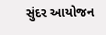સુંદર આયોજન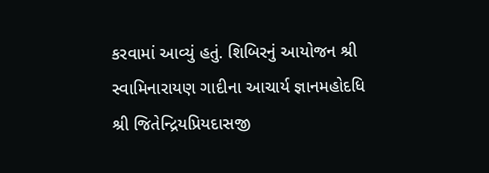કરવામાં આવ્યું હતું. શિબિરનું આયોજન શ્રી સ્વામિનારાયણ ગાદીના આચાર્ય જ્ઞાનમહોદધિ શ્રી જિતેન્દ્રિયપ્રિયદાસજી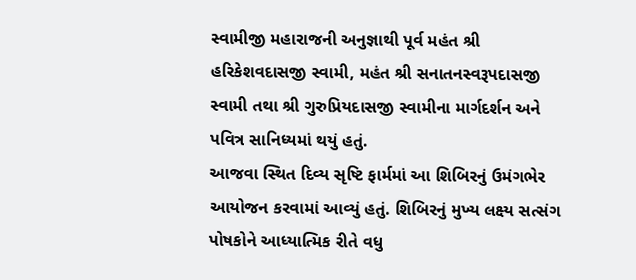સ્વામીજી મહારાજની અનુજ્ઞાથી પૂર્વ મહંત શ્રી હરિકેશવદાસજી સ્વામી, મહંત શ્રી સનાતનસ્વરૂપદાસજી સ્વામી તથા શ્રી ગુરુપ્રિયદાસજી સ્વામીના માર્ગદર્શન અને પવિત્ર સાનિધ્યમાં થયું હતું.
આજવા સ્થિત દિવ્ય સૃષ્ટિ ફાર્મમાં આ શિબિરનું ઉમંગભેર આયોજન કરવામાં આવ્યું હતું. શિબિરનું મુખ્ય લક્ષ્ય સત્સંગ પોષકોને આધ્યાત્મિક રીતે વધુ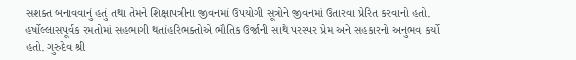સશક્ત બનાવવાનું હતું તથા તેમને શિક્ષાપત્રીના જીવનમાં ઉપયોગી સૂત્રોને જીવનમાં ઉતારવા પ્રેરિત કરવાનો હતો. હર્ષોલ્લાસપૂર્વક રમતોમાં સહભાગી થતાંહરિભક્તોએ ભૌતિક ઉર્જાની સાથે પરસ્પર પ્રેમ અને સહકારનો અનુભવ કર્યો હતો. ગુરુદેવ શ્રી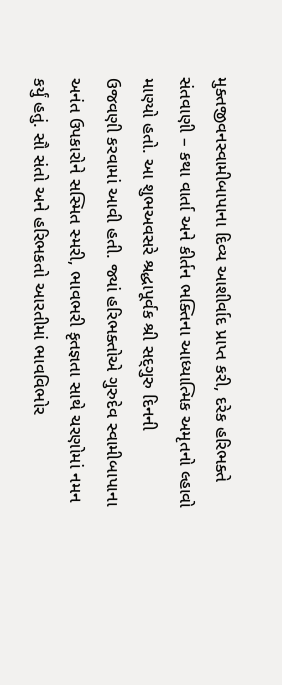મુક્તજીવનસ્વામીબાપાના દિવ્ય આશીર્વાદ પ્રાપ્ત કરી, દરેક હરિભક્તે સંતવાણી – કથા વાર્તા અને કીર્તન ભક્તિના આધ્યાત્મિક અમૃતનો લ્હાવો માણ્યો હતો. આ શુભઅવસરે શ્રદ્ધાપૂર્વક શ્રી સદ્‌ગુરુ દિનની
ઉજવણી કરવામાં આવી હતી. જ્યાં હરિભક્તોએ ગુરુદેવ સ્વામીબાપાના અનંત ઉપકારોને સસ્મિત સ્મરી, ભાવભરી કૃતજ્ઞતા સાથે ચરણોમાં નમન કર્યું હતું. સૌ સંતો અને હરિભકતો આરતીમાં ભાવવિભોર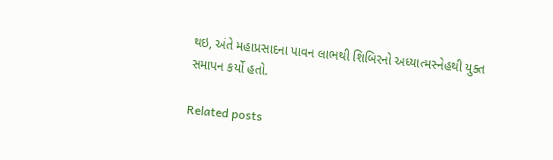થઇ, અંતે મહાપ્રસાદના પાવન લાભથી શિબિરનો અધ્યાત્મસ્નેહથી યુક્ત સમાપન કર્યો હતો.

Related posts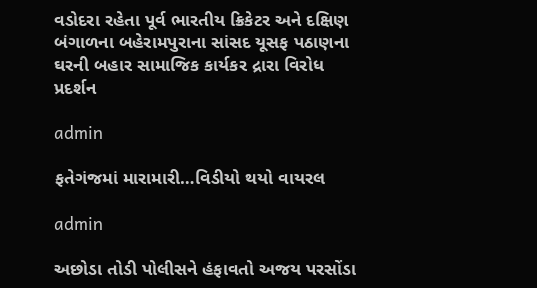વડોદરા રહેતા પૂર્વ ભારતીય ક્રિકેટર અને દક્ષિણ બંગાળના બહેરામપુરાના સાંસદ યૂસફ પઠાણના ઘરની બહાર સામાજિક કાર્યકર દ્રારા વિરોધ પ્રદર્શન

admin

ફતેગંજમાં મારામારી…વિડીયો થયો વાયરલ

admin

અછોડા તોડી પોલીસને હંફાવતો અજય પરસોંડા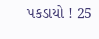પકડાયો ! 25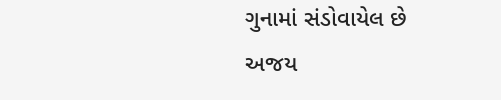ગુનામાં સંડોવાયેલ છે અજય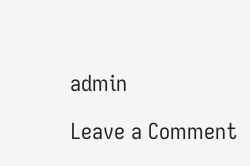admin

Leave a Comment